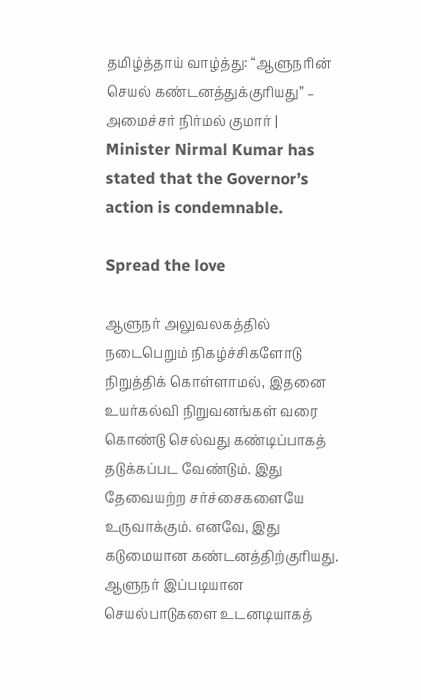தமிழ்த்தாய் வாழ்த்து: “ஆளுநரின் செயல் கண்டனத்துக்குரியது” – அமைச்சர் நிர்மல் குமார் | Minister Nirmal Kumar has stated that the Governor’s action is condemnable.

Spread the love

ஆளுநர் அலுவலகத்தில் நடைபெறும் நிகழ்ச்சிகளோடு நிறுத்திக் கொள்ளாமல், இதனை உயர்கல்வி நிறுவனங்கள் வரை கொண்டு செல்வது கண்டிப்பாகத் தடுக்கப்பட வேண்டும். இது தேவையற்ற சர்ச்சைகளையே உருவாக்கும். எனவே, இது கடுமையான கண்டனத்திற்குரியது. ஆளுநர் இப்படியான செயல்பாடுகளை உடனடியாகத்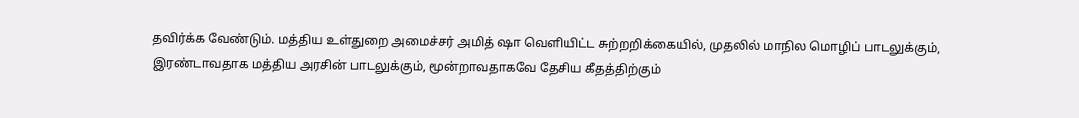தவிர்க்க வேண்டும். மத்திய உள்துறை அமைச்சர் அமித் ஷா வெளியிட்ட சுற்றறிக்கையில், முதலில் மாநில மொழிப் பாடலுக்கும், இரண்டாவதாக மத்திய அரசின் பாடலுக்கும், மூன்றாவதாகவே தேசிய கீதத்திற்கும்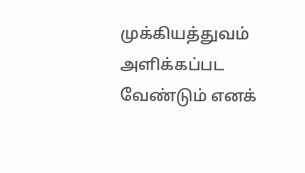முக்கியத்துவம் அளிக்கப்பட வேண்டும் எனக்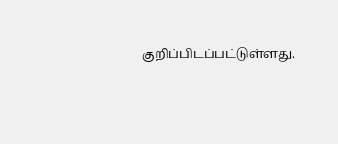குறிப்பிடப்பட்டுள்ளது.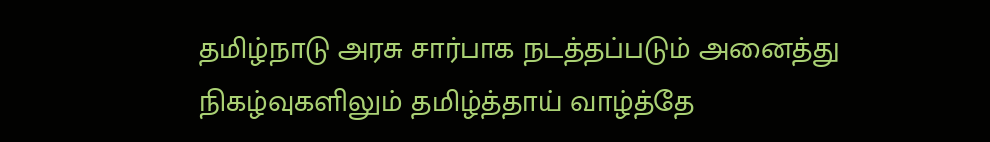தமிழ்நாடு அரசு சார்பாக நடத்தப்படும் அனைத்து நிகழ்வுகளிலும் தமிழ்த்தாய் வாழ்த்தே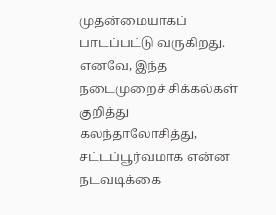முதன்மையாகப் பாடப்பட்டு வருகிறது. எனவே, இந்த நடைமுறைச் சிக்கல்கள் குறித்து கலந்தாலோசித்து, சட்டப்பூர்வமாக என்ன நடவடிக்கை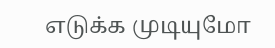எடுக்க முடியுமோ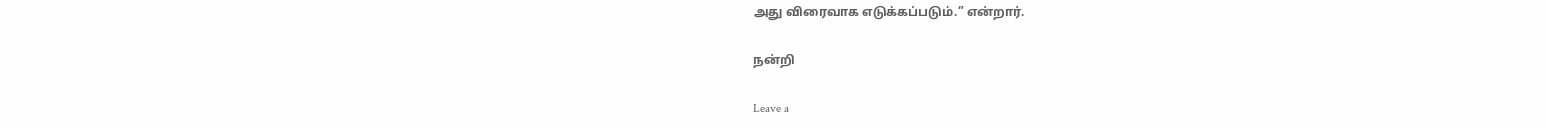அது விரைவாக எடுக்கப்படும்.” என்றார்.

நன்றி

Leave a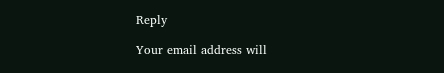Reply

Your email address will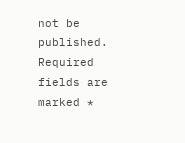not be published. Required fields are marked *